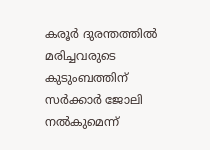കരൂര്‍ ദുരന്തത്തില്‍ മരിച്ചവരുടെ കുടുംബത്തിന് സര്‍ക്കാര്‍ ജോലി നൽകുമെന്ന്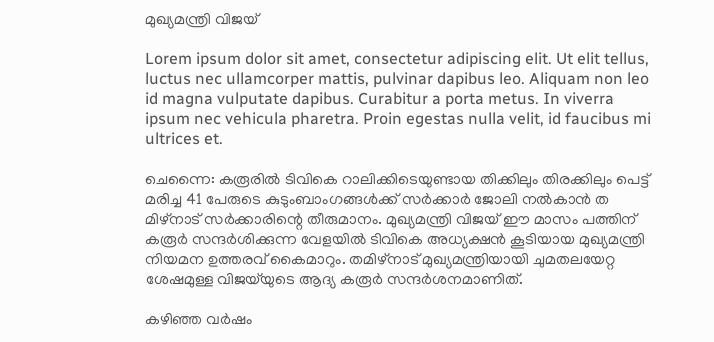മുഖ്യമന്ത്രി വിജയ്

Lorem ipsum dolor sit amet, consectetur adipiscing elit. Ut elit tellus, luctus nec ullamcorper mattis, pulvinar dapibus leo. Aliquam non leo id magna vulputate dapibus. Curabitur a porta metus. In viverra ipsum nec vehicula pharetra. Proin egestas nulla velit, id faucibus mi ultrices et.

ചെന്നൈ: കരൂരില്‍ ടിവികെ റാലിക്കിടെയുണ്ടായ തിക്കിലും തിരക്കിലും പെട്ട് മരിച്ച 41 പേരുടെ കുടുംബാംഗങ്ങള്‍ക്ക് സര്‍ക്കാര്‍ ജോലി നല്‍കാന്‍ ത മിഴ്‌നാട് സര്‍ക്കാരിന്റെ തീരുമാനം. മുഖ്യമന്ത്രി വിജയ് ഈ മാസം പത്തിന് കരൂര്‍ സന്ദര്‍ശിക്കുന്ന വേളയില്‍ ടിവികെ അധ്യക്ഷന്‍ കൂടിയായ മുഖ്യമന്ത്രി നിയമന ഉത്തരവ് കൈമാറും. തമിഴ്നാട് മുഖ്യമന്ത്രിയായി ചുമതലയേറ്റ ശേഷമുള്ള വിജയ്‌യുടെ ആദ്യ കരൂര്‍ സന്ദര്‍ശനമാണിത്.

കഴിഞ്ഞ വര്‍ഷം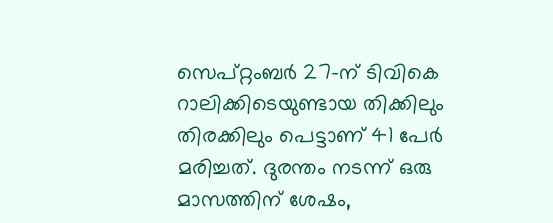സെപ്റ്റംബര്‍ 27-ന് ടിവികെ റാലിക്കിടെയുണ്ടായ തിക്കിലും തിരക്കിലും പെട്ടാണ് 41 പേര്‍ മരിച്ചത്. ദുരന്തം നടന്ന് ഒരു മാസത്തിന് ശേഷം,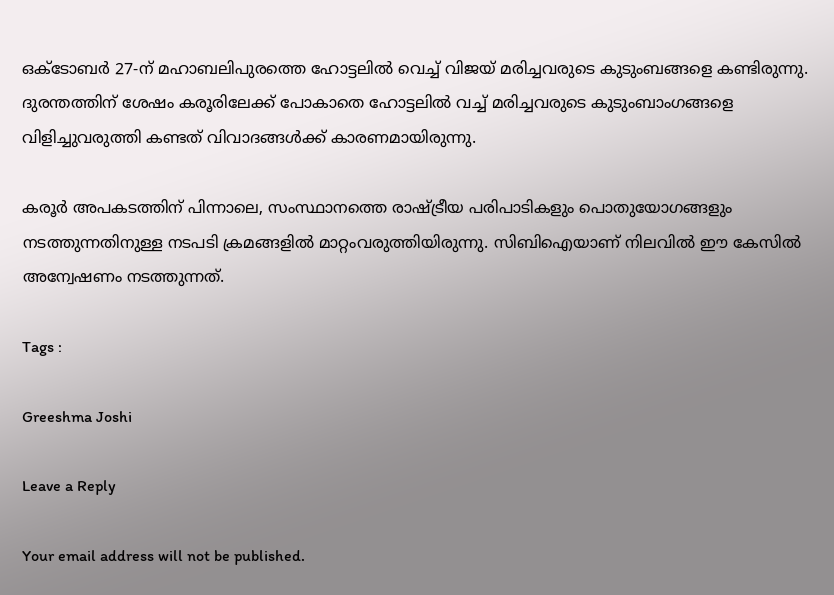ഒക്ടോബര്‍ 27-ന് മഹാബലിപുരത്തെ ഹോട്ടലില്‍ വെച്ച് വിജയ് മരിച്ചവരുടെ കുടുംബങ്ങളെ കണ്ടിരുന്നു. ദുരന്തത്തിന് ശേഷം കരൂരിലേക്ക് പോകാതെ ഹോട്ടലില്‍ വച്ച് മരിച്ചവരുടെ കുടുംബാംഗങ്ങളെ വിളിച്ചുവരുത്തി കണ്ടത് വിവാദങ്ങള്‍ക്ക് കാരണമായിരുന്നു.

കരൂര്‍ അപകടത്തിന് പിന്നാലെ, സംസ്ഥാനത്തെ രാഷ്ട്രീയ പരിപാടികളും പൊതുയോഗങ്ങളും നടത്തുന്നതിനുള്ള നടപടി ക്രമങ്ങളില്‍ മാറ്റംവരുത്തിയിരുന്നു. സിബിഐയാണ് നിലവില്‍ ഈ കേസില്‍ അന്വേഷണം നടത്തുന്നത്.

Tags :

Greeshma Joshi

Leave a Reply

Your email address will not be published.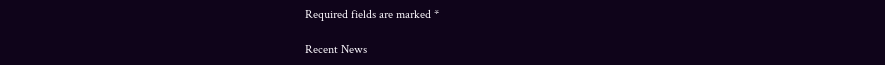Required fields are marked *

Recent News